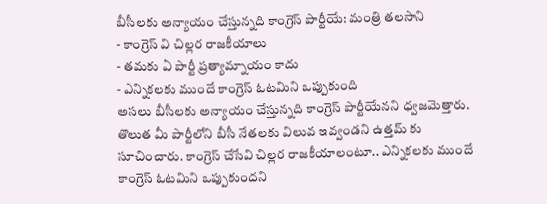బీసీలకు అన్యాయం చేస్తున్నది కాంగ్రెస్ పార్టీయే: మంత్రి తలసాని
- కాంగ్రెస్ వి చిల్లర రాజకీయాలు
- తమకు ఏ పార్టీ ప్రత్యామ్నాయం కాదు
- ఎన్నికలకు ముందే కాంగ్రెస్ ఓటమిని ఒప్పుకుంది
అసలు బీసీలకు అన్యాయం చేస్తున్నది కాంగ్రెస్ పార్టీయేనని ధ్వజమెత్తారు. తొలుత మీ పార్టీలోని బీసీ నేతలకు విలువ ఇవ్వండని ఉత్తమ్ కు సూచించారు. కాంగ్రెస్ చేసేవి చిల్లర రాజకీయాలంటూ.. ఎన్నికలకు ముందే కాంగ్రెస్ ఓటమిని ఒప్పుకుందని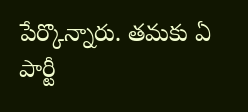పేర్కొన్నారు. తమకు ఏ పార్టీ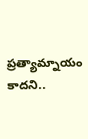ప్రత్యామ్నాయం కాదని..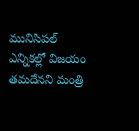మునిసిపల్ ఎన్నికల్లో విజయం తమదేనని మంత్రి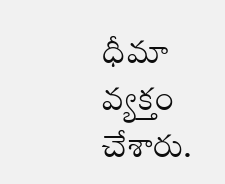ధీమా వ్యక్తం చేశారు.